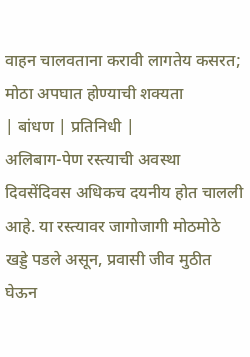वाहन चालवताना करावी लागतेय कसरत; मोठा अपघात होण्याची शक्यता
| बांधण | प्रतिनिधी |
अलिबाग-पेण रस्त्याची अवस्था दिवसेंदिवस अधिकच दयनीय होत चालली आहे. या रस्त्यावर जागोजागी मोठमोठे खड्डे पडले असून, प्रवासी जीव मुठीत घेऊन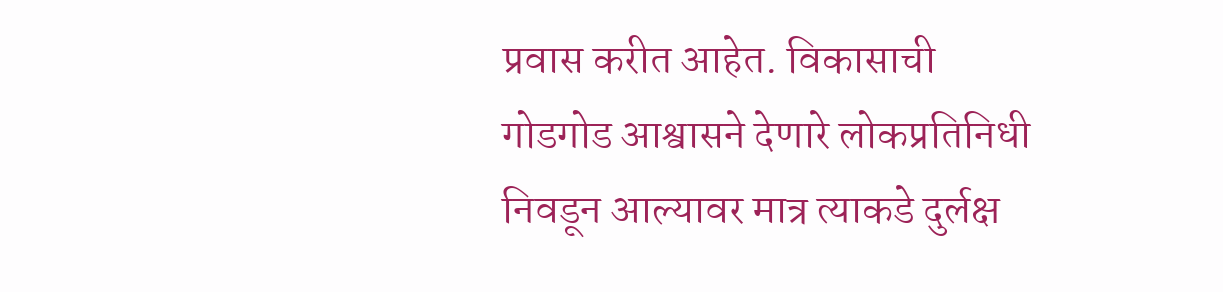प्रवास करीत आहेत. विकासाची गोडगोड आश्वासने देणारे लोकप्रतिनिधी निवडून आल्यावर मात्र त्याकडे दुर्लक्ष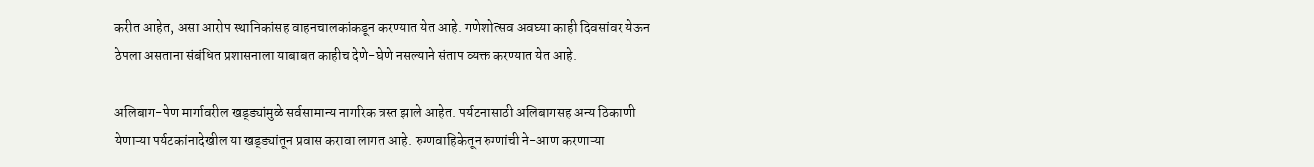करीत आहेत, असा आरोप स्थानिकांसह वाहनचालकांकडून करण्यात येत आहे. गणेशोत्सव अवघ्या काही दिवसांवर येऊन ठेपला असताना संबंधित प्रशासनाला याबाबत काहीच देणे-घेणे नसल्याने संताप व्यक्त करण्यात येत आहे.

अलिबाग-पेण मार्गावरील खड्ड्यांमुळे सर्वसामान्य नागरिक त्रस्त झाले आहेत. पर्यटनासाठी अलिबागसह अन्य ठिकाणी येणाऱ्या पर्यटकांनादेखील या खड्ड्यांतून प्रवास करावा लागत आहे. रुग्णवाहिकेतून रुग्णांची ने-आण करणाऱ्या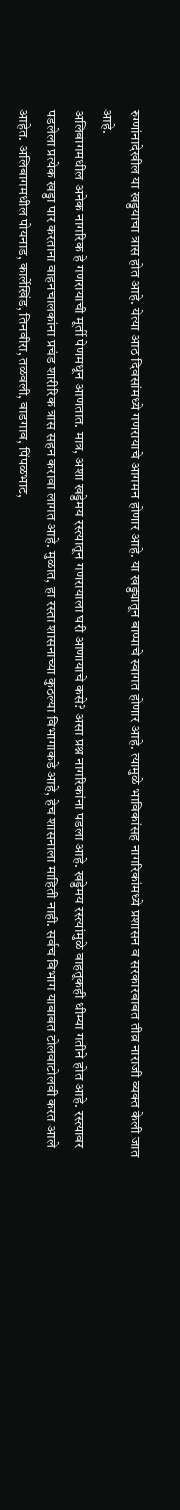रुग्णांनादेखील या खड्डयाचा त्रास होत आहे. येत्या आठ दिवसांमध्ये गणरायाचे आगमन होणार आहे. या खड्ड्यातून बाप्पाचे स्वागत होणार आहे. त्यामुळे भाविकांसह नागरिकांमध्ये प्रशासन व सरकारबाबत तीव्र नाराजी व्यक्त केली जात आहे.
अलिबागमधील अनेक नागरिक हे गणरायाची मूर्ती पेणमधून आणतात. मात्र, अशा खड्डेमय रस्त्यातून गणरायाला घरी आणायाचे कसे? असा प्रश्न नागरिकांना पडला आहे. खड्डेमय रस्त्यांमुळे वाहतूकही धीम्या गतीने होत आहे. रस्त्यावर पडलेला प्रत्येक खड्डा पार करताना वाहनचालकांना प्रचंड शारीरिक त्रास सहन करावा लागत आहे. मुळात, हा रस्ता शासनाच्या कुठल्या विभागाकडे आहे, हेच शासनाला माहिती नाही. सर्वच विभाग याबाबत टोलवाटोलवी करत आले आहेत. अलिबागमधील पोयनाड, कार्लेखिंड, तिनवीरा, तळवली, वाडगाव, पिंपळभाट,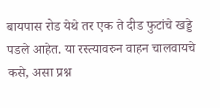बायपास रोड येथे तर एक ते दीड फुटांचे खड्डे पडले आहेत. या रस्त्यावरुन वाहन चालवायचे कसे, असा प्रश्न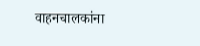वाहनचालकांना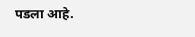पडला आहे.